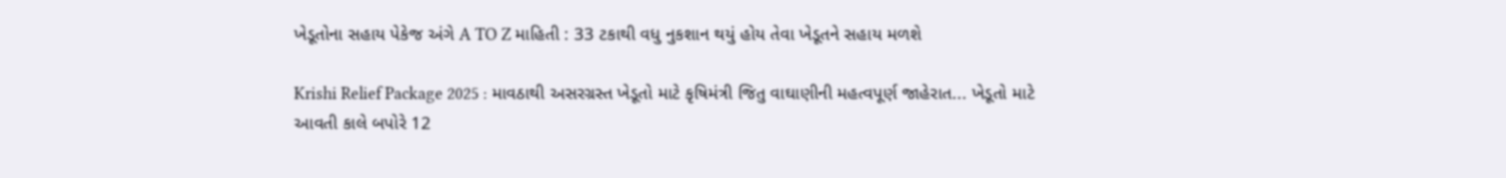ખેડૂતોના સહાય પેકેજ અંગે A TO Z માહિતી : 33 ટકાથી વધુ નુકશાન થયું હોય તેવા ખેડૂતને સહાય મળશે

Krishi Relief Package 2025 : માવઠાથી અસરગ્રસ્ત ખેડૂતો માટે કૃષિમંત્રી જિતુ વાઘાણીની મહત્વપૂર્ણ જાહેરાત... ખેડૂતો માટે આવતી કાલે બપોરે 12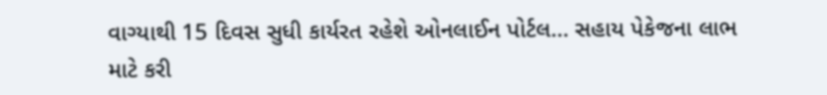વાગ્યાથી 15 દિવસ સુધી કાર્યરત રહેશે ઓનલાઈન પોર્ટલ... સહાય પેકેજના લાભ માટે કરી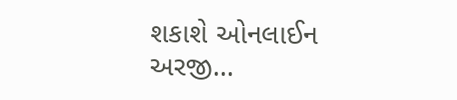શકાશે ઓનલાઈન અરજી...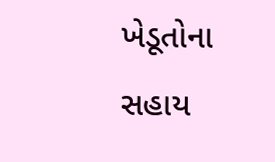ખેડૂતોના સહાય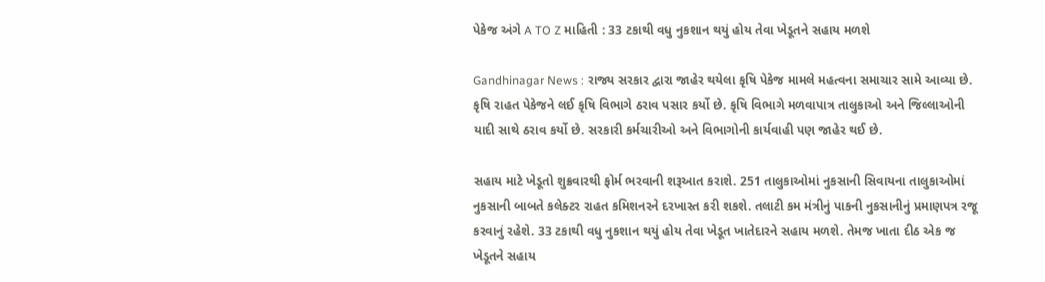પેકેજ અંગે A TO Z માહિતી : 33 ટકાથી વધુ નુકશાન થયું હોય તેવા ખેડૂતને સહાય મળશે

Gandhinagar News : રાજ્ય સરકાર દ્વારા જાહેર થયેલા કૃષિ પેકેજ મામલે મહત્વના સમાચાર સામે આવ્યા છે. કૃષિ રાહત પેકેજને લઈ કૃષિ વિભાગે ઠરાવ પસાર કર્યો છે. કૃષિ વિભાગે મળવાપાત્ર તાલુકાઓ અને જિલ્લાઓની યાદી સાથે ઠરાવ કર્યો છે. સરકારી કર્મચારીઓ અને વિભાગોની કાર્યવાહી પણ જાહેર થઈ છે.

સહાય માટે ખેડૂતો શુક્રવારથી ફોર્મ ભરવાની શરૂઆત કરાશે. 251 તાલુકાઓમાં નુકસાની સિવાયના તાલુકાઓમાં નુકસાની બાબતે કલેક્ટર રાહત કમિશનરને દરખાસ્ત કરી શકશે. તલાટી કમ મંત્રીનું પાકની નુકસાનીનું પ્રમાણપત્ર રજૂ કરવાનું રહેશે. 33 ટકાથી વધુ નુકશાન થયું હોય તેવા ખેડૂત ખાતેદારને સહાય મળશે. તેમજ ખાતા દીઠ એક જ ખેડૂતને સહાય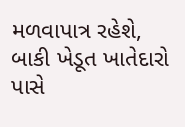મળવાપાત્ર રહેશે, બાકી ખેડૂત ખાતેદારો પાસે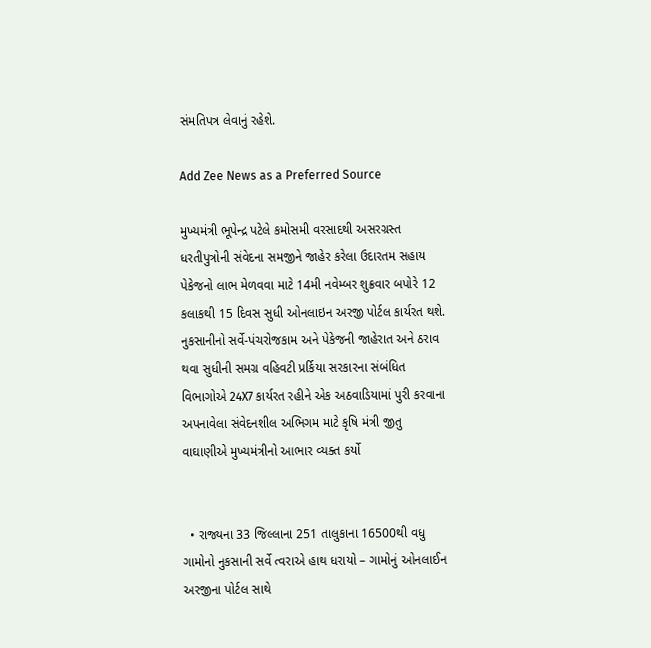સંમતિપત્ર લેવાનું રહેશે.

Add Zee News as a Preferred Source

મુખ્યમંત્રી ભૂપેન્દ્ર પટેલે કમોસમી વરસાદથી અસરગ્રસ્ત ધરતીપુત્રોની સંવેદના સમજીને જાહેર કરેલા ઉદારતમ સહાય પેકેજનો લાભ મેળવવા માટે 14મી નવેમ્બર શુક્રવાર બપોરે 12 કલાકથી 15 દિવસ સુધી ઓનલાઇન અરજી પોર્ટલ કાર્યરત થશે. નુકસાનીનો સર્વે-પંચરોજકામ અને પેકેજની જાહેરાત અને ઠરાવ થવા સુધીની સમગ્ર વહિવટી પ્રર્કિયા સરકારના સંબંધિત વિભાગોએ 24X7 કાર્યરત રહીને એક અઠવાડિયામાં પુરી કરવાના અપનાવેલા સંવેદનશીલ અભિગમ માટે કૃષિ મંત્રી જીતુ વાઘાણીએ મુખ્યમંત્રીનો આભાર વ્યક્ત કર્યો


  • રાજ્યના 33 જિલ્લાના 251 તાલુકાના 16500થી વધુ ગામોનો નુકસાની સર્વે ત્વરાએ હાથ ધરાયો – ગામોનું ઓનલાઈન અરજીના પોર્ટલ સાથે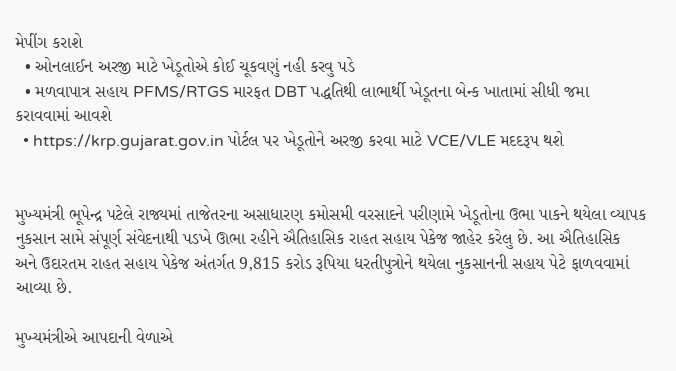મેપીંગ કરાશે
  • ઓનલાઈન અરજી માટે ખેડૂતોએ કોઈ ચૂકવણું નહી કરવુ પડે
  • મળવાપાત્ર સહાય PFMS/RTGS મારફત DBT પદ્ધતિથી લાભાર્થી ખેડૂતના બેન્ક ખાતામાં સીધી જમા કરાવવામાં આવશે
  • https://krp.gujarat.gov.in પોર્ટલ પર ખેડૂતોને અરજી કરવા માટે VCE/VLE મદદરૂપ થશે


મુખ્યમંત્રી ભૂપેન્દ્ર પટેલે રાજ્યમાં તાજેતરના અસાધારણ કમોસમી વરસાદને પરીણામે ખેડૂતોના ઉભા પાકને થયેલા વ્યાપક નુકસાન સામે સંપૂર્ણ સંવેદનાથી પડખે ઊભા રહીને ઐતિહાસિક રાહત સહાય પેકેજ જાહેર કરેલુ છે. આ ઐતિહાસિક અને ઉદારતમ રાહત સહાય પેકેજ અંતર્ગત 9,815 કરોડ રૂપિયા ધરતીપુત્રોને થયેલા નુકસાનની સહાય પેટે ફાળવવામાં આવ્યા છે.

મુખ્યમંત્રીએ આપદાની વેળાએ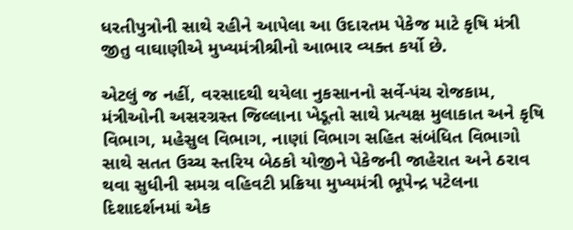ધરતીપુત્રોની સાથે રહીને આપેલા આ ઉદારતમ પેકેજ માટે કૃષિ મંત્રી જીતુ વાઘાણીએ મુખ્યમંત્રીશ્રીનો આભાર વ્યક્ત કર્યો છે.

એટલું જ નહીં, વરસાદથી થયેલા નુકસાનનો સર્વે-પંચ રોજકામ, મંત્રીઓની અસરગ્રસ્ત જિલ્લાના ખેડૂતો સાથે પ્રત્યક્ષ મુલાકાત અને કૃષિ વિભાગ, મહેસુલ વિભાગ, નાણાં વિભાગ સહિત સંબંધિત વિભાગો સાથે સતત ઉચ્ચ સ્તરિય બેઠકો યોજીને પેકેજની જાહેરાત અને ઠરાવ થવા સુધીની સમગ્ર વહિવટી પ્રક્રિયા મુખ્યમંત્રી ભૂપેન્દ્ર પટેલના દિશાદર્શનમાં એક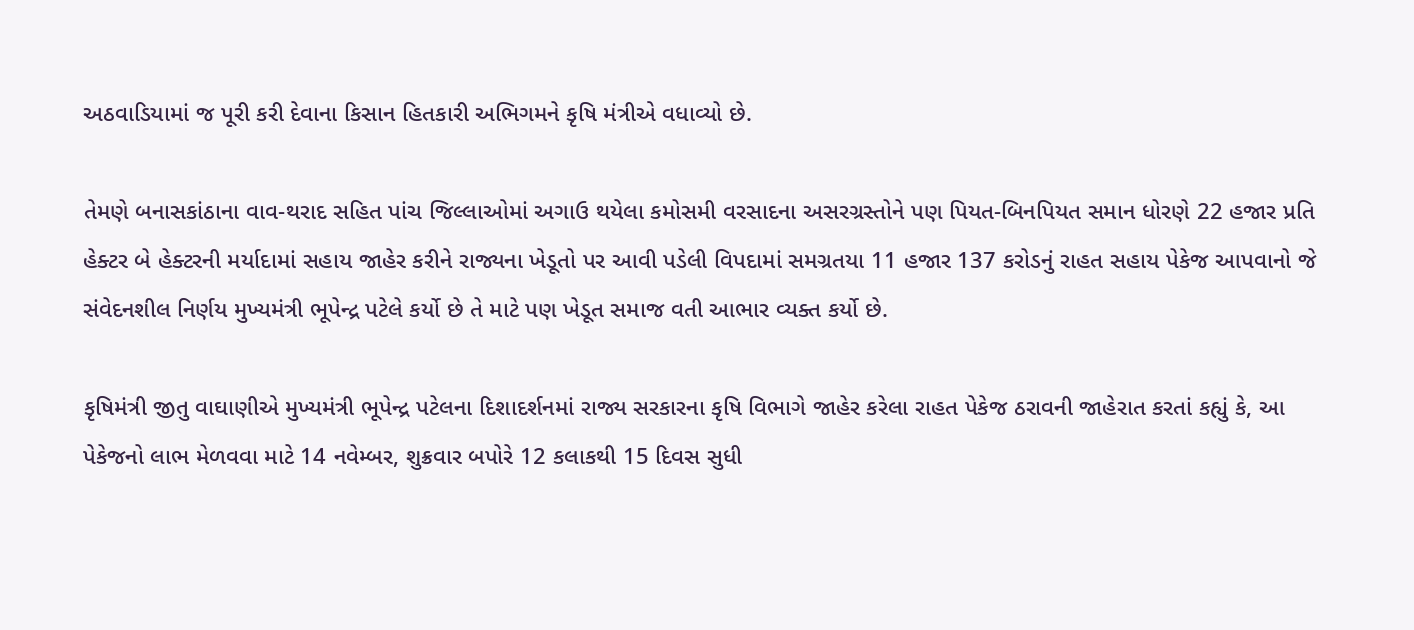અઠવાડિયામાં જ પૂરી કરી દેવાના કિસાન હિતકારી અભિગમને કૃષિ મંત્રીએ વધાવ્યો છે.

તેમણે બનાસકાંઠાના વાવ-થરાદ સહિત પાંચ જિલ્લાઓમાં અગાઉ થયેલા કમોસમી વરસાદના અસરગ્રસ્તોને પણ પિયત-બિનપિયત સમાન ધોરણે 22 હજાર પ્રતિ હેક્ટર બે હેક્ટરની મર્યાદામાં સહાય જાહેર કરીને રાજ્યના ખેડૂતો પર આવી પડેલી વિપદામાં સમગ્રતયા 11 હજાર 137 કરોડનું રાહત સહાય પેકેજ આપવાનો જે સંવેદનશીલ નિર્ણય મુખ્યમંત્રી ભૂપેન્દ્ર પટેલે કર્યો છે તે માટે પણ ખેડૂત સમાજ વતી આભાર વ્યક્ત કર્યો છે.

કૃષિમંત્રી જીતુ વાઘાણીએ મુખ્યમંત્રી ભૂપેન્દ્ર પટેલના દિશાદર્શનમાં રાજ્ય સરકારના કૃષિ વિભાગે જાહેર કરેલા રાહત પેકેજ ઠરાવની જાહેરાત કરતાં કહ્યું કે, આ પેકેજનો લાભ મેળવવા માટે 14 નવેમ્બર, શુક્રવાર બપોરે 12 કલાકથી 15 દિવસ સુધી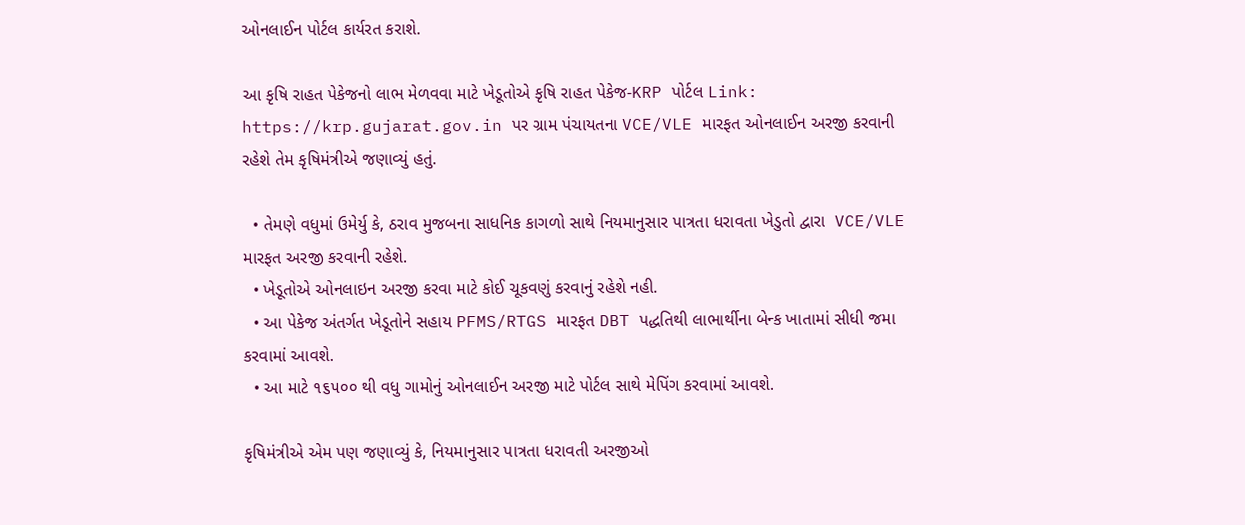ઓનલાઈન પોર્ટલ કાર્યરત કરાશે.

આ કૃષિ રાહત પેકેજનો લાભ મેળવવા માટે ખેડૂતોએ કૃષિ રાહત પેકેજ-KRP પોર્ટલ Link: https://krp.gujarat.gov.in પર ગ્રામ પંચાયતના VCE/VLE મારફત ઓનલાઈન અરજી કરવાની રહેશે તેમ કૃષિમંત્રીએ જણાવ્યું હતું.

  • તેમણે વધુમાં ઉમેર્યુ કે, ઠરાવ મુજબના સાધનિક કાગળો સાથે નિયમાનુસાર પાત્રતા ધરાવતા ખેડુતો દ્વારા  VCE/VLE મારફત અરજી કરવાની રહેશે.
  • ખેડૂતોએ ઓનલાઇન અરજી કરવા માટે કોઈ ચૂકવણું કરવાનું રહેશે નહી.
  • આ પેકેજ અંતર્ગત ખેડૂતોને સહાય PFMS/RTGS મારફત DBT પદ્ધતિથી લાભાર્થીના બેન્ક ખાતામાં સીધી જમા કરવામાં આવશે.
  • આ માટે ૧૬૫૦૦ થી વધુ ગામોનું ઓનલાઈન અરજી માટે પોર્ટલ સાથે મેપિંગ કરવામાં આવશે.

કૃષિમંત્રીએ એમ પણ જણાવ્યું કે, નિયમાનુસાર પાત્રતા ધરાવતી અરજીઓ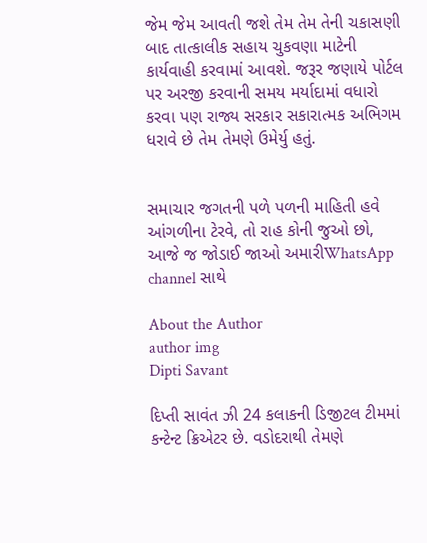જેમ જેમ આવતી જશે તેમ તેમ તેની ચકાસણી બાદ તાત્કાલીક સહાય ચુકવણા માટેની કાર્યવાહી કરવામાં આવશે. જરૂર જણાયે પોર્ટલ પર અરજી કરવાની સમય મર્યાદામાં વધારો કરવા પણ રાજ્ય સરકાર સકારાત્મક અભિગમ ધરાવે છે તેમ તેમણે ઉમેર્યુ હતું.


સમાચાર જગતની પળે પળની માહિતી હવે આંગળીના ટેરવે, તો રાહ કોની જુઓ છો, આજે જ જોડાઈ જાઓ અમારીWhatsApp channel સાથે

About the Author
author img
Dipti Savant

દિપ્તી સાવંત ઝી 24 કલાકની ડિજીટલ ટીમમાં કન્ટેન્ટ ક્રિએટર છે. વડોદરાથી તેમણે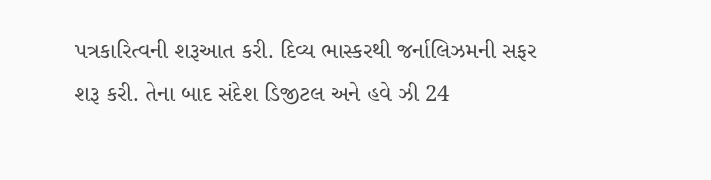પત્રકારિત્વની શરૂઆત કરી. દિવ્ય ભાસ્કરથી જર્નાલિઝમની સફર શરૂ કરી. તેના બાદ સંદેશ ડિજીટલ અને હવે ઝી 24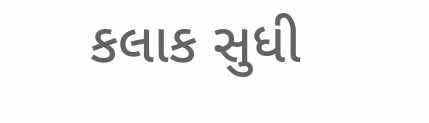કલાક સુધી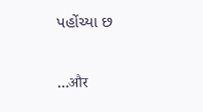પહોંચ્યા છ

...और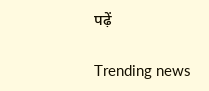पढ़ें

Trending news